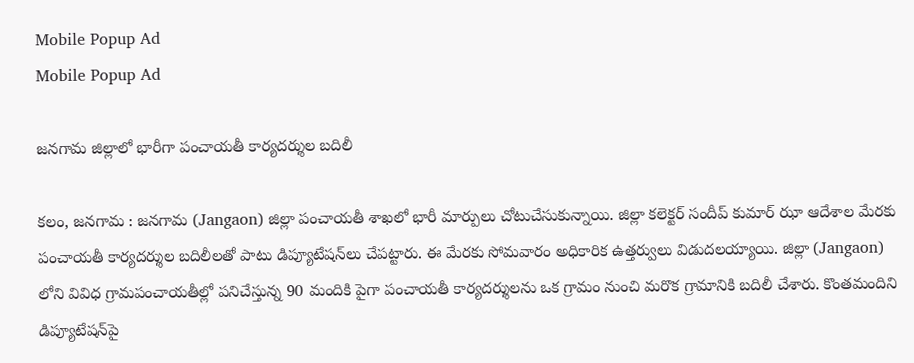Mobile Popup Ad
Mobile Popup Ad

జనగామ జిల్లాలో భారీగా పంచాయతీ కార్యదర్శుల బదిలీ

కలం, జనగామ : జనగామ (Jangaon) జిల్లా పంచాయతీ శాఖలో భారీ మార్పులు చోటుచేసుకున్నాయి. జిల్లా కలెక్టర్ సందీప్ కుమార్ ఝా ఆదేశాల మేరకు పంచాయతీ కార్యదర్శుల బదిలీలతో పాటు డిప్యూటేషన్‌లు చేపట్టారు. ఈ మేరకు సోమవారం అధికారిక ఉత్తర్వులు విడుదలయ్యాయి. జిల్లా (Jangaon) లోని వివిధ గ్రామపంచాయతీల్లో పనిచేస్తున్న 90 మందికి పైగా పంచాయతీ కార్యదర్శులను ఒక గ్రామం నుంచి మరొక గ్రామానికి బదిలీ చేశారు. కొంతమందిని డిప్యూటేషన్‌పై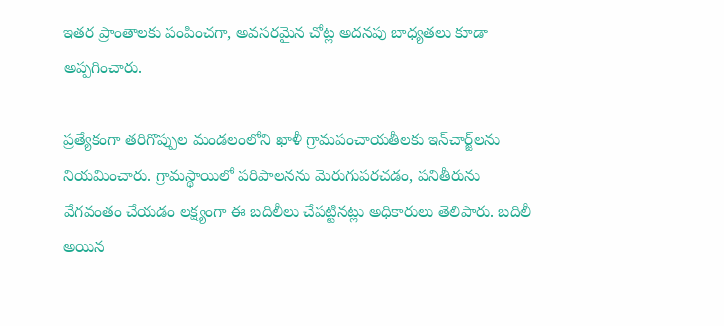ఇతర ప్రాంతాలకు పంపించగా, అవసరమైన చోట్ల అదనపు బాధ్యతలు కూడా అప్పగించారు.

ప్రత్యేకంగా తరిగొప్పుల మండలంలోని ఖాళీ గ్రామపంచాయతీలకు ఇన్‌చార్జ్‌లను నియమించారు. గ్రామస్థాయిలో పరిపాలనను మెరుగుపరచడం, పనితీరును వేగవంతం చేయడం లక్ష్యంగా ఈ బదిలీలు చేపట్టినట్లు అధికారులు తెలిపారు. బదిలీ అయిన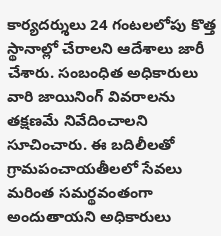కార్యదర్శులు 24 గంటలలోపు కొత్త స్థానాల్లో చేరాలని ఆదేశాలు జారీ చేశారు. సంబంధిత అధికారులు వారి జాయినింగ్ వివరాలను తక్షణమే నివేదించాలని సూచించారు. ఈ బదిలీలతో గ్రామపంచాయతీలలో సేవలు మరింత సమర్థవంతంగా అందుతాయని అధికారులు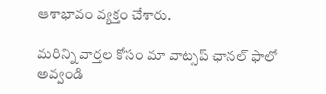ఆశాభావం వ్యక్తం చేశారు.

మ‌రిన్ని వార్త‌ల కోసం మా వాట్స‌ప్ ఛాన‌ల్ ఫాలో అవ్వండి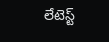లేటెస్ట్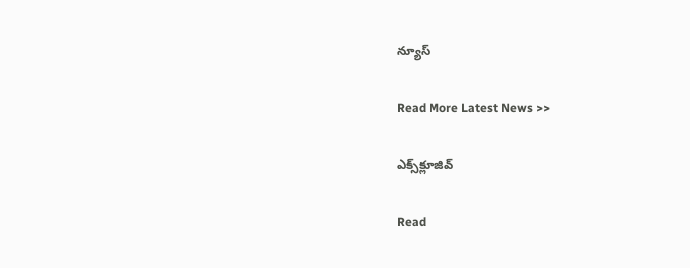న్యూస్‌

Read More Latest News >>

ఎక్స్‌క్లూజివ్‌

Read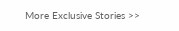More Exclusive Stories >>